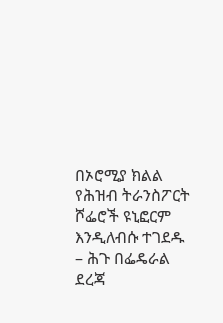በኦሮሚያ ክልል የሕዝብ ትራንስፖርት ሾፌሮች ዩኒፎርም እንዲለብሱ ተገደዱ
– ሕጉ በፌዴራል ደረጃ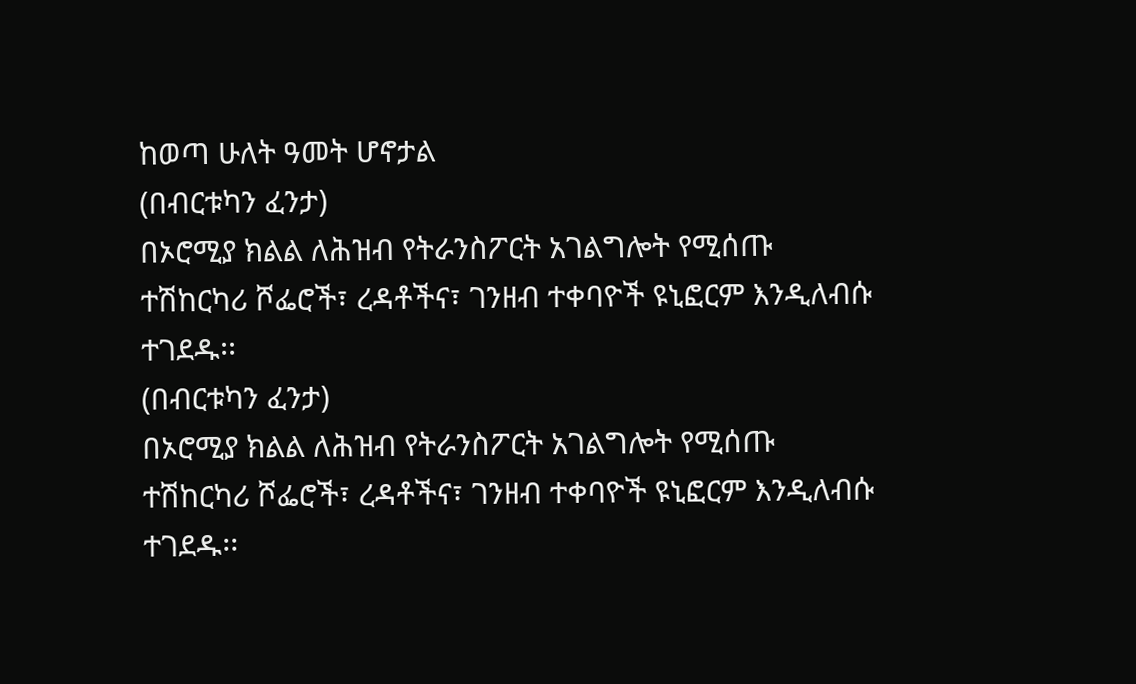ከወጣ ሁለት ዓመት ሆኖታል
(በብርቱካን ፈንታ)
በኦሮሚያ ክልል ለሕዝብ የትራንስፖርት አገልግሎት የሚሰጡ ተሽከርካሪ ሾፌሮች፣ ረዳቶችና፣ ገንዘብ ተቀባዮች ዩኒፎርም እንዲለብሱ ተገደዱ፡፡
(በብርቱካን ፈንታ)
በኦሮሚያ ክልል ለሕዝብ የትራንስፖርት አገልግሎት የሚሰጡ ተሽከርካሪ ሾፌሮች፣ ረዳቶችና፣ ገንዘብ ተቀባዮች ዩኒፎርም እንዲለብሱ ተገደዱ፡፡